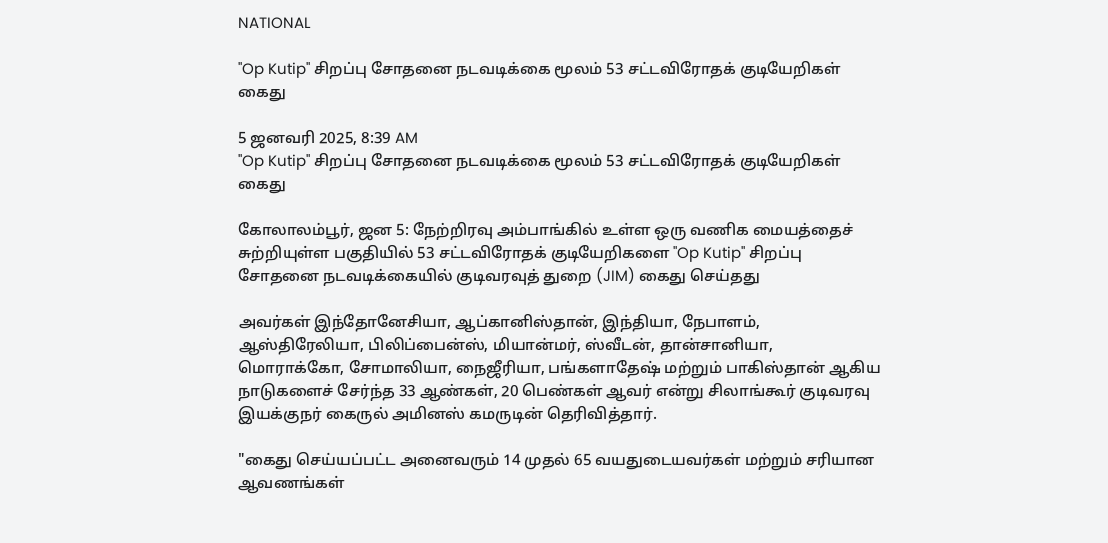NATIONAL

"Op Kutip" சிறப்பு சோதனை நடவடிக்கை மூலம் 53 சட்டவிரோதக் குடியேறிகள் கைது

5 ஜனவரி 2025, 8:39 AM
"Op Kutip" சிறப்பு சோதனை நடவடிக்கை மூலம் 53 சட்டவிரோதக் குடியேறிகள் கைது

கோலாலம்பூர், ஜன 5: நேற்றிரவு அம்பாங்கில் உள்ள ஒரு வணிக மையத்தைச் சுற்றியுள்ள பகுதியில் 53 சட்டவிரோதக் குடியேறிகளை "Op Kutip" சிறப்பு சோதனை நடவடிக்கையில் குடிவரவுத் துறை (JIM) கைது செய்தது

அவர்கள் இந்தோனேசியா, ஆப்கானிஸ்தான், இந்தியா, நேபாளம், ஆஸ்திரேலியா, பிலிப்பைன்ஸ், மியான்மர், ஸ்வீடன், தான்சானியா, மொராக்கோ, சோமாலியா, நைஜீரியா, பங்களாதேஷ் மற்றும் பாகிஸ்தான் ஆகிய நாடுகளைச் சேர்ந்த 33 ஆண்கள், 20 பெண்கள் ஆவர் என்று சிலாங்கூர் குடிவரவு இயக்குநர் கைருல் அமினஸ் கமருடின் தெரிவித்தார்.

"கைது செய்யப்பட்ட அனைவரும் 14 முதல் 65 வயதுடையவர்கள் மற்றும் சரியான ஆவணங்கள்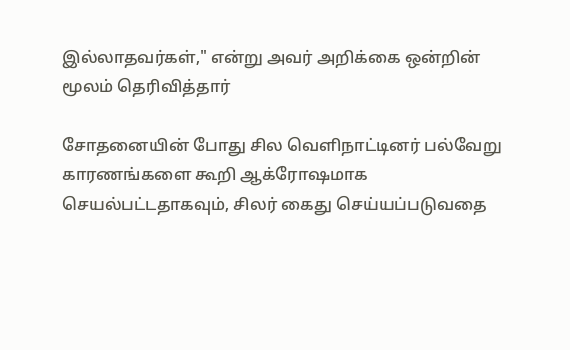இல்லாதவர்கள்," என்று அவர் அறிக்கை ஒன்றின் மூலம் தெரிவித்தார்

சோதனையின் போது சில வெளிநாட்டினர் பல்வேறு காரணங்களை கூறி ஆக்ரோஷமாக செயல்பட்டதாகவும், சிலர் கைது செய்யப்படுவதை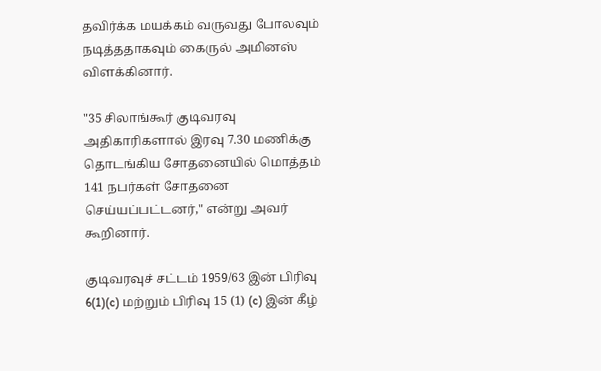தவிர்க்க மயக்கம் வருவது போலவும் நடித்ததாகவும் கைருல் அமினஸ் விளக்கினார்.

"35 சிலாங்கூர் குடிவரவு அதிகாரிகளால் இரவு 7.30 மணிக்கு தொடங்கிய சோதனையில் மொத்தம் 141 நபர்கள் சோதனை செய்யப்பட்டனர்," என்று அவர் கூறினார்.

குடிவரவுச் சட்டம் 1959/63 இன் பிரிவு 6(1)(c) மற்றும் பிரிவு 15 (1) (c) இன் கீழ்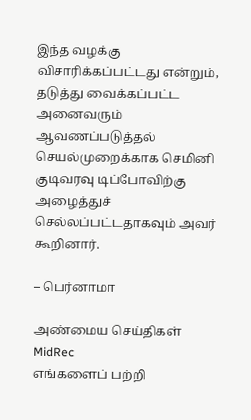இந்த வழக்கு விசாரிக்கப்பட்டது என்றும், தடுத்து வைக்கப்பட்ட அனைவரும் ஆவணப்படுத்தல் செயல்முறைக்காக செமினி குடிவரவு டிப்போவிற்கு அழைத்துச் செல்லப்பட்டதாகவும் அவர் கூறினார்.

– பெர்னாமா

அண்மைய செய்திகள்
MidRec
எங்களைப் பற்றி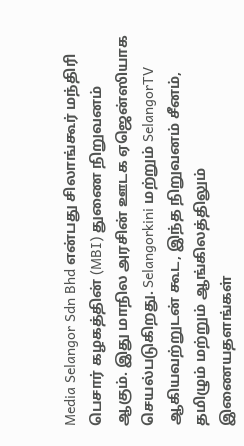Media Selangor Sdn Bhd என்பது சிலாங்கூர் மந்திரி பெசார் கழகத்தின் (MBI) துணை நிறுவனம் ஆகும். இது மாநில அரசின் ஊடக ஏஜென்ஸியாக செயல்படுகிறது. Selangorkini மற்றும் SelangorTV ஆகியவற்றுடன் கூட, இந்த நிறுவனம் சீனம், தமிழும் மற்றும் ஆங்கிலத்திலும் இணையதளங்கள்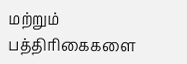மற்றும் பத்திரிகைகளை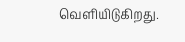வெளியிடுகிறது.